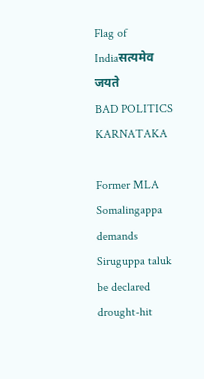Flag of Indiaसत्यमेव जयते
BAD POLITICS KARNATAKA

Former MLA Somalingappa demands Siruguppa taluk be declared drought-hit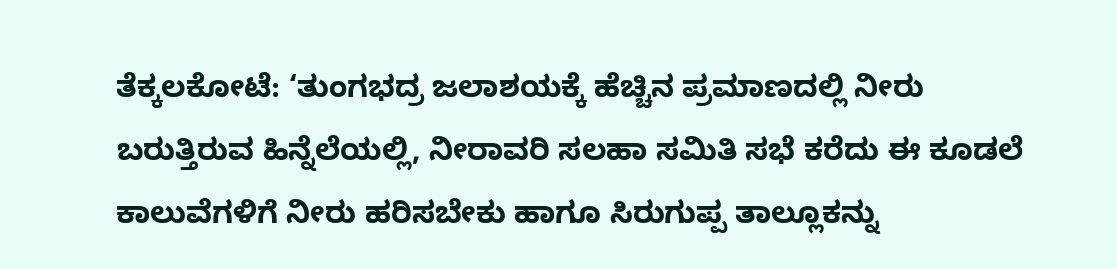ತೆಕ್ಕಲಕೋಟೆ: ‘ತುಂಗಭದ್ರ ಜಲಾಶಯಕ್ಕೆ ಹೆಚ್ಚಿನ ಪ್ರಮಾಣದಲ್ಲಿ ನೀರು ಬರುತ್ತಿರುವ ಹಿನ್ನೆಲೆಯಲ್ಲಿ, ನೀರಾವರಿ ಸಲಹಾ ಸಮಿತಿ ಸಭೆ ಕರೆದು ಈ ಕೂಡಲೆ ಕಾಲುವೆಗಳಿಗೆ ನೀರು ಹರಿಸಬೇಕು ಹಾಗೂ ಸಿರುಗುಪ್ಪ ತಾಲ್ಲೂಕನ್ನು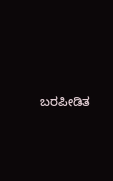ಬರಪೀಡಿತ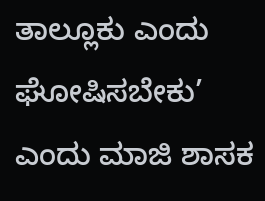ತಾಲ್ಲೂಕು ಎಂದು ಘೋಷಿಸಬೇಕು’ ಎಂದು ಮಾಜಿ ಶಾಸಕ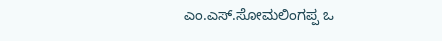ಎಂ.ಎಸ್.ಸೋಮಲಿಂಗಪ್ಪ ಒ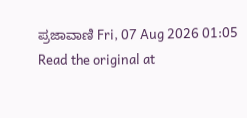ಪ್ರಜಾವಾಣಿ Fri, 07 Aug 2026 01:05
Read the original at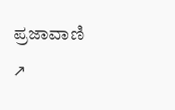ಪ್ರಜಾವಾಣಿ ↗